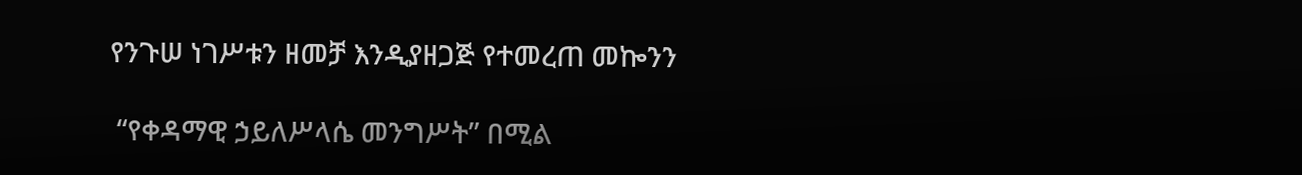የንጉሠ ነገሥቱን ዘመቻ እንዲያዘጋጅ የተመረጠ መኰንን

 “የቀዳማዊ ኃይለሥላሴ መንግሥት” በሚል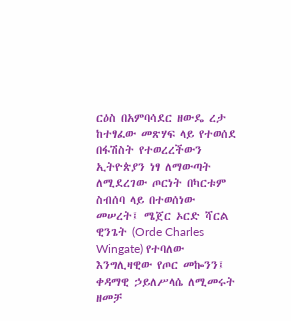ርዕስ በአምባሳደር ዘውዴ ረታ ከተፃፈው መጽሃፍ ላይ የተወሰደ በፋሽስት የተወረረችውን ኢትዮጵያን ነፃ ለማውጣት ለሚደረገው ጦርነት በካርቱም ስብሰባ ላይ በተወሰነው መሠረት፤ ሜጀር ኦርድ ሻርል ዊንጌት (Orde Charles Wingate) የተባለው እንግሊዛዊው የጦር መኰንን፤ ቀዳማዊ ኃይለሥላሴ ለሚመሩት ዘመቻ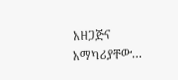አዘጋጅና አማካሪያቸው…